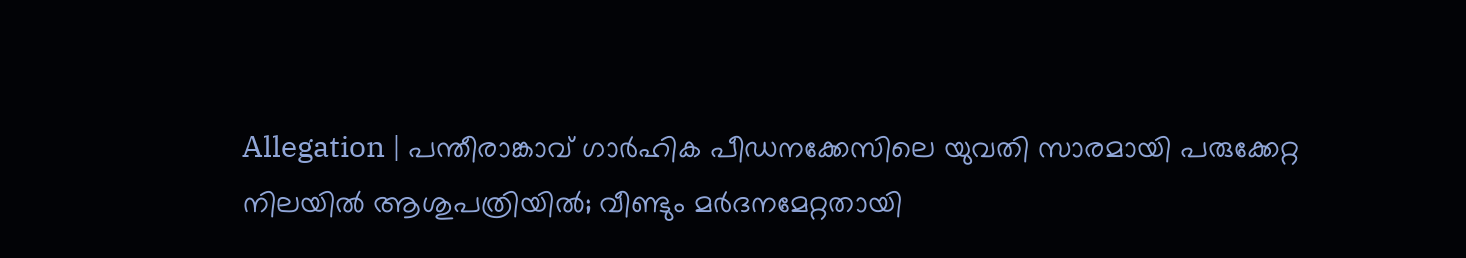Allegation | പന്തീരാങ്കാവ് ഗാര്‍ഹിക പീഡനക്കേസിലെ യുവതി സാരമായി പരുക്കേറ്റ നിലയില്‍ ആശുപത്രിയില്‍; വീണ്ടും മര്‍ദനമേറ്റതായി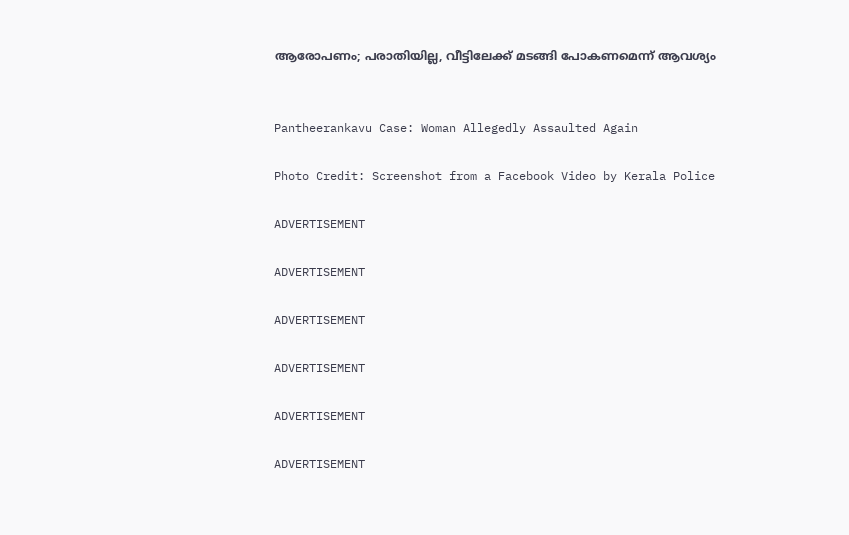ആരോപണം; പരാതിയില്ല, വീട്ടിലേക്ക് മടങ്ങി പോകണമെന്ന് ആവശ്യം


Pantheerankavu Case: Woman Allegedly Assaulted Again

Photo Credit: Screenshot from a Facebook Video by Kerala Police

ADVERTISEMENT

ADVERTISEMENT

ADVERTISEMENT

ADVERTISEMENT

ADVERTISEMENT

ADVERTISEMENT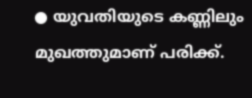● യുവതിയുടെ കണ്ണിലും മുഖത്തുമാണ് പരിക്ക്.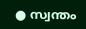● സ്വന്തം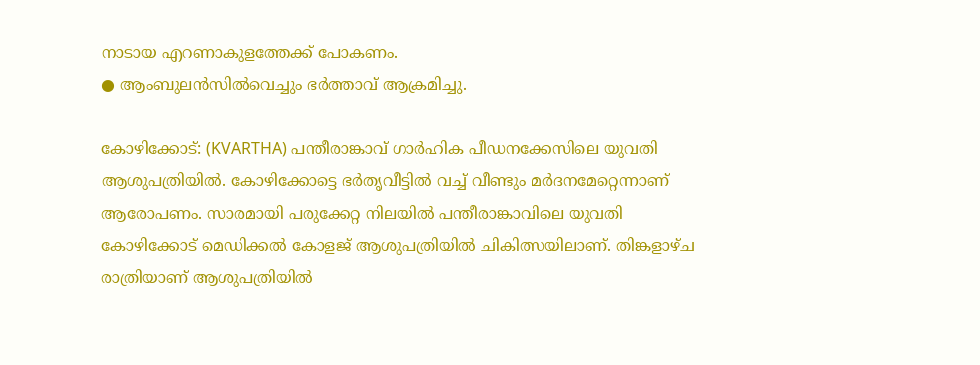നാടായ എറണാകുളത്തേക്ക് പോകണം.
● ആംബുലന്‍സില്‍വെച്ചും ഭര്‍ത്താവ് ആക്രമിച്ചു.

കോഴിക്കോട്: (KVARTHA) പന്തീരാങ്കാവ് ഗാര്‍ഹിക പീഡനക്കേസിലെ യുവതി ആശുപത്രിയില്‍. കോഴിക്കോട്ടെ ഭര്‍തൃവീട്ടില്‍ വച്ച് വീണ്ടും മര്‍ദനമേറ്റെന്നാണ് ആരോപണം. സാരമായി പരുക്കേറ്റ നിലയില്‍ പന്തീരാങ്കാവിലെ യുവതി കോഴിക്കോട് മെഡിക്കല്‍ കോളജ് ആശുപത്രിയില്‍ ചികിത്സയിലാണ്. തിങ്കളാഴ്ച രാത്രിയാണ് ആശുപത്രിയില്‍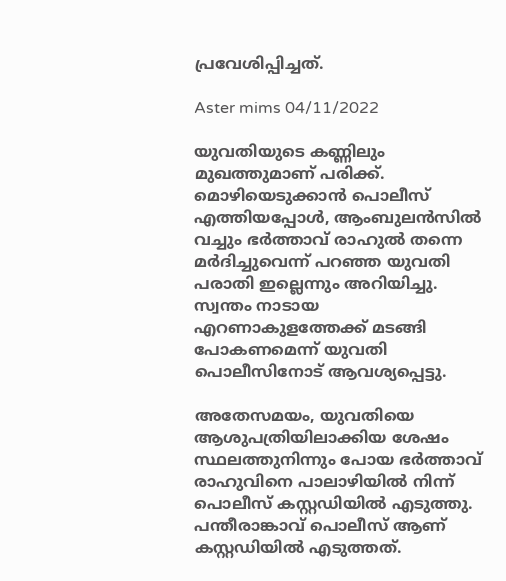പ്രവേശിപ്പിച്ചത്.

Aster mims 04/11/2022

യുവതിയുടെ കണ്ണിലും മുഖത്തുമാണ് പരിക്ക്. മൊഴിയെടുക്കാന്‍ പൊലീസ് എത്തിയപ്പോള്‍, ആംബുലന്‍സില്‍ വച്ചും ഭര്‍ത്താവ് രാഹുല്‍ തന്നെ മര്‍ദിച്ചുവെന്ന് പറഞ്ഞ യുവതി പരാതി ഇല്ലെന്നും അറിയിച്ചു. സ്വന്തം നാടായ എറണാകുളത്തേക്ക് മടങ്ങി പോകണമെന്ന് യുവതി പൊലീസിനോട് ആവശ്യപ്പെട്ടു.

അതേസമയം, യുവതിയെ ആശുപത്രിയിലാക്കിയ ശേഷം സ്ഥലത്തുനിന്നും പോയ ഭര്‍ത്താവ് രാഹുവിനെ പാലാഴിയില്‍ നിന്ന് പൊലീസ് കസ്റ്റഡിയില്‍ എടുത്തു. പന്തീരാങ്കാവ് പൊലീസ് ആണ് കസ്റ്റഡിയില്‍ എടുത്തത്.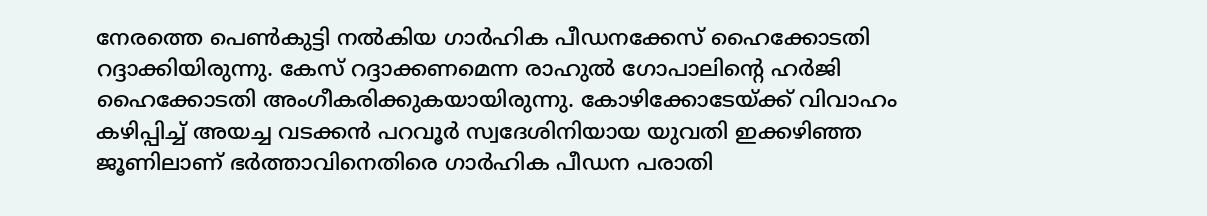നേരത്തെ പെണ്‍കുട്ടി നല്‍കിയ ഗാര്‍ഹിക പീഡനക്കേസ് ഹൈക്കോടതി റദ്ദാക്കിയിരുന്നു. കേസ് റദ്ദാക്കണമെന്ന രാഹുല്‍ ഗോപാലിന്റെ ഹര്‍ജി ഹൈക്കോടതി അംഗീകരിക്കുകയായിരുന്നു. കോഴിക്കോടേയ്ക്ക് വിവാഹം കഴിപ്പിച്ച് അയച്ച വടക്കന്‍ പറവൂര്‍ സ്വദേശിനിയായ യുവതി ഇക്കഴിഞ്ഞ ജൂണിലാണ് ഭര്‍ത്താവിനെതിരെ ഗാര്‍ഹിക പീഡന പരാതി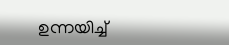ഉന്നയിച്ച്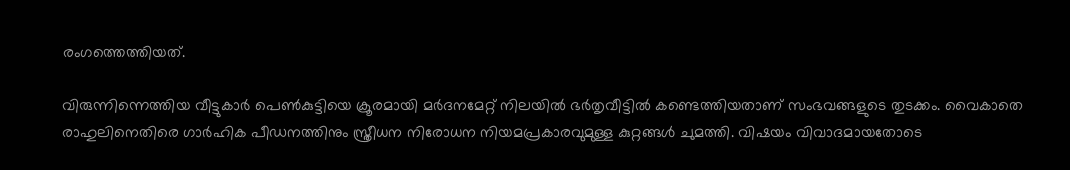രംഗത്തെത്തിയത്.

വിരുന്നിന്നെത്തിയ വീട്ടുകാര്‍ പെണ്‍കുട്ടിയെ ക്രൂരമായി മര്‍ദനമേറ്റ് നിലയില്‍ ഭര്‍തൃവീട്ടില്‍ കണ്ടെത്തിയതാണ് സംഭവങ്ങളുടെ തുടക്കം. വൈകാതെ രാഹുലിനെതിരെ ഗാര്‍ഹിക പീഡനത്തിനും സ്ത്രീധന നിരോധന നിയമപ്രകാരവുമുള്ള കുറ്റങ്ങള്‍ ചുമത്തി. വിഷയം വിവാദമായതോടെ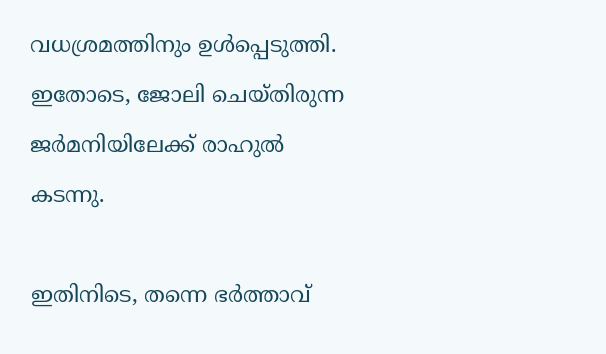വധശ്രമത്തിനും ഉള്‍പ്പെടുത്തി. ഇതോടെ, ജോലി ചെയ്തിരുന്ന ജര്‍മനിയിലേക്ക് രാഹുല്‍ കടന്നു.

ഇതിനിടെ, തന്നെ ഭര്‍ത്താവ്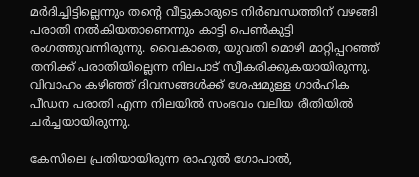മര്‍ദിച്ചിട്ടില്ലെന്നും തന്റെ വീട്ടുകാരുടെ നിര്‍ബന്ധത്തിന് വഴങ്ങി പരാതി നല്‍കിയതാണെന്നും കാട്ടി പെണ്‍കുട്ടി രംഗത്തുവന്നിരുന്നു. വൈകാതെ, യുവതി മൊഴി മാറ്റിപ്പറഞ്ഞ് തനിക്ക് പരാതിയില്ലെന്ന നിലപാട് സ്വീകരിക്കുകയായിരുന്നു. വിവാഹം കഴിഞ്ഞ് ദിവസങ്ങള്‍ക്ക് ശേഷമുള്ള ഗാര്‍ഹിക പീഡന പരാതി എന്ന നിലയില്‍ സംഭവം വലിയ രീതിയില്‍ ചര്‍ച്ചയായിരുന്നു.

കേസിലെ പ്രതിയായിരുന്ന രാഹുല്‍ ഗോപാല്‍,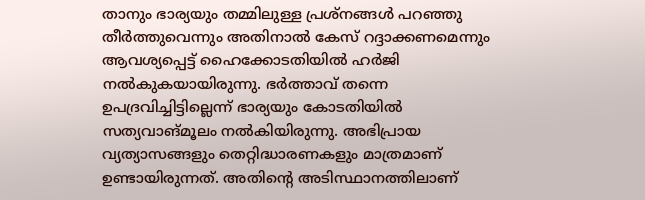താനും ഭാര്യയും തമ്മിലുള്ള പ്രശ്‌നങ്ങള്‍ പറഞ്ഞു തീര്‍ത്തുവെന്നും അതിനാല്‍ കേസ് റദ്ദാക്കണമെന്നും ആവശ്യപ്പെട്ട് ഹൈക്കോടതിയില്‍ ഹര്‍ജി നല്‍കുകയായിരുന്നു. ഭര്‍ത്താവ് തന്നെ ഉപദ്രവിച്ചിട്ടില്ലെന്ന് ഭാര്യയും കോടതിയില്‍ സത്യവാങ്മൂലം നല്‍കിയിരുന്നു. അഭിപ്രായ വ്യത്യാസങ്ങളും തെറ്റിദ്ധാരണകളും മാത്രമാണ് ഉണ്ടായിരുന്നത്. അതിന്റെ അടിസ്ഥാനത്തിലാണ്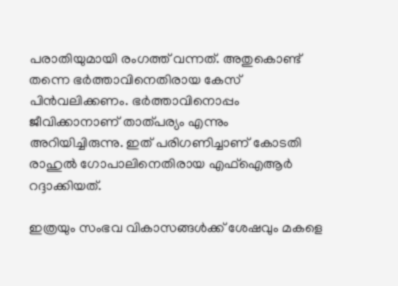പരാതിയുമായി രംഗത്ത് വന്നത്. അതുകൊണ്ട് തന്നെ ഭര്‍ത്താവിനെതിരായ കേസ് പിന്‍വലിക്കണം. ഭര്‍ത്താവിനൊപ്പം ജീവിക്കാനാണ് താത്പര്യം എന്നും അറിയിച്ചിരുന്നു. ഇത് പരിഗണിച്ചാണ് കോടതി രാഹുല്‍ ഗോപാലിനെതിരായ എഫ്‌ഐആര്‍ റദ്ദാക്കിയത്.

ഇത്രയും സംഭവ വികാസങ്ങള്‍ക്ക് ശേഷവും മകളെ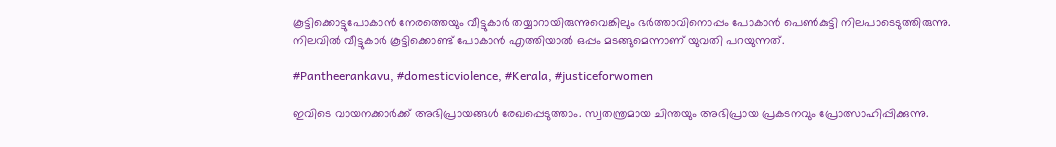കൂട്ടിക്കൊട്ടുപോകാന്‍ നേരത്തെയും വീട്ടുകാര്‍ തയ്യാറായിരുന്നുവെങ്കിലും ഭര്‍ത്താവിനൊപ്പം പോകാന്‍ പെണ്‍കുട്ടി നിലപാടെടുത്തിരുന്നു. നിലവില്‍ വീട്ടുകാര്‍ കൂട്ടിക്കൊണ്ട് പോകാന്‍ എത്തിയാല്‍ ഒപ്പം മടങ്ങുമെന്നാണ് യുവതി പറയുന്നത്.

#Pantheerankavu, #domesticviolence, #Kerala, #justiceforwomen

ഇവിടെ വായനക്കാർക്ക് അഭിപ്രായങ്ങൾ രേഖപ്പെടുത്താം. സ്വതന്ത്രമായ ചിന്തയും അഭിപ്രായ പ്രകടനവും പ്രോത്സാഹിപ്പിക്കുന്നു.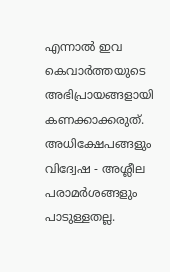എന്നാൽ ഇവ കെവാർത്തയുടെ അഭിപ്രായങ്ങളായി കണക്കാക്കരുത്. അധിക്ഷേപങ്ങളും വിദ്വേഷ - അശ്ലീല പരാമർശങ്ങളും പാടുള്ളതല്ല.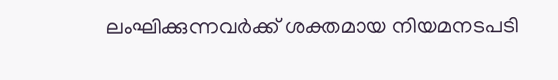ലംഘിക്കുന്നവർക്ക് ശക്തമായ നിയമനടപടി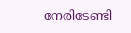നേരിടേണ്ടി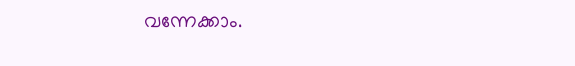വന്നേക്കാം.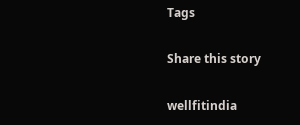Tags

Share this story

wellfitindia